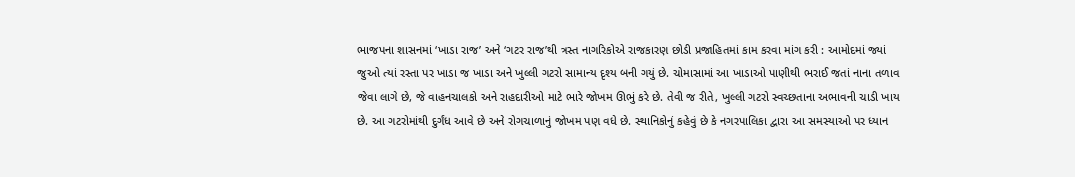ભાજપના શાસનમાં ‘ખાડા રાજ’ અને ‘ગટર રાજ’થી ત્રસ્ત નાગરિકોએ રાજકારણ છોડી પ્રજાહિતમાં કામ કરવા માંગ કરી : આમોદમાં જ્યાં જુઓ ત્યાં રસ્તા પર ખાડા જ ખાડા અને ખુલ્લી ગટરો સામાન્ય દૃશ્ય બની ગયું છે. ચોમાસામાં આ ખાડાઓ પાણીથી ભરાઈ જતાં નાના તળાવ જેવા લાગે છે, જે વાહનચાલકો અને રાહદારીઓ માટે ભારે જોખમ ઊભું કરે છે. તેવી જ રીતે, ખુલ્લી ગટરો સ્વચ્છતાના અભાવની ચાડી ખાય છે. આ ગટરોમાંથી દુર્ગંધ આવે છે અને રોગચાળાનું જોખમ પણ વધે છે. સ્થાનિકોનું કહેવું છે કે નગરપાલિકા દ્વારા આ સમસ્યાઓ પર ધ્યાન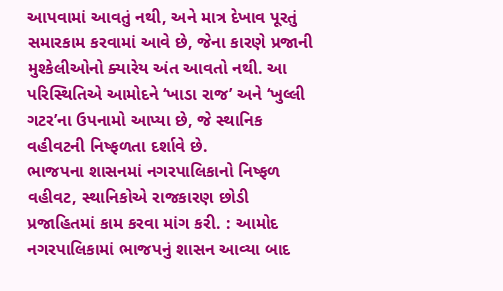આપવામાં આવતું નથી, અને માત્ર દેખાવ પૂરતું સમારકામ કરવામાં આવે છે, જેના કારણે પ્રજાની મુશ્કેલીઓનો ક્યારેય અંત આવતો નથી. આ પરિસ્થિતિએ આમોદને ‘ખાડા રાજ’ અને ‘ખુલ્લી ગટર’ના ઉપનામો આપ્યા છે, જે સ્થાનિક વહીવટની નિષ્ફળતા દર્શાવે છે.
ભાજપના શાસનમાં નગરપાલિકાનો નિષ્ફળ વહીવટ, સ્થાનિકોએ રાજકારણ છોડી પ્રજાહિતમાં કામ કરવા માંગ કરી. : આમોદ નગરપાલિકામાં ભાજપનું શાસન આવ્યા બાદ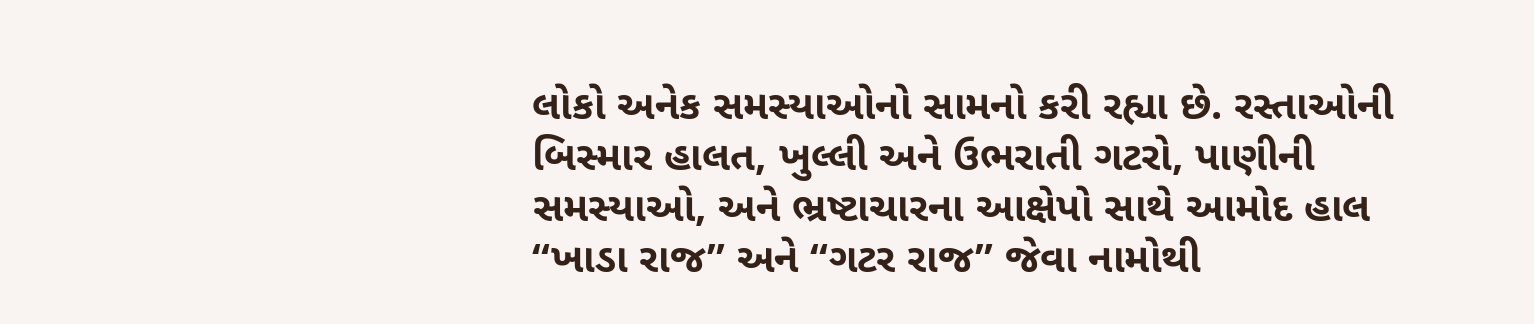લોકો અનેક સમસ્યાઓનો સામનો કરી રહ્યા છે. રસ્તાઓની બિસ્માર હાલત, ખુલ્લી અને ઉભરાતી ગટરો, પાણીની સમસ્યાઓ, અને ભ્રષ્ટાચારના આક્ષેપો સાથે આમોદ હાલ “ખાડા રાજ” અને “ગટર રાજ” જેવા નામોથી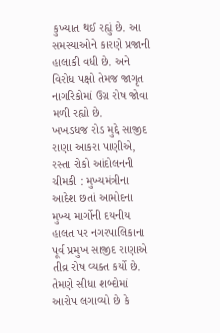કુખ્યાત થઈ રહ્યું છે. આ સમસ્યાઓને કારણે પ્રજાની હાલાકી વધી છે. અને વિરોધ પક્ષો તેમજ જાગૃત નાગરિકોમાં ઉગ્ર રોષ જોવા મળી રહ્યો છે.
ખખડધજ રોડ મુદ્દે સાજીદ રાણા આકરા પાણીએ, રસ્તા રોકો આંદોલનની ચીમકી : મુખ્યમંત્રીના આદેશ છતાં આમોદના મુખ્ય માર્ગોની દયનીય હાલત પર નગરપાલિકાના પૂર્વ પ્રમુખ સાજીદ રાણાએ તીવ્ર રોષ વ્યક્ત કર્યો છે. તેમણે સીધા શબ્દોમાં આરોપ લગાવ્યો છે કે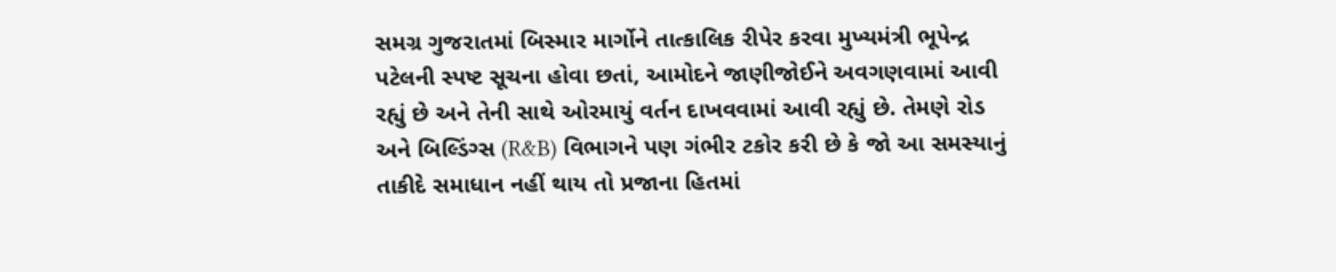સમગ્ર ગુજરાતમાં બિસ્માર માર્ગોને તાત્કાલિક રીપેર કરવા મુખ્યમંત્રી ભૂપેન્દ્ર પટેલની સ્પષ્ટ સૂચના હોવા છતાં, આમોદને જાણીજોઈને અવગણવામાં આવી રહ્યું છે અને તેની સાથે ઓરમાયું વર્તન દાખવવામાં આવી રહ્યું છે. તેમણે રોડ અને બિલ્ડિંગ્સ (R&B) વિભાગને પણ ગંભીર ટકોર કરી છે કે જો આ સમસ્યાનું તાકીદે સમાધાન નહીં થાય તો પ્રજાના હિતમાં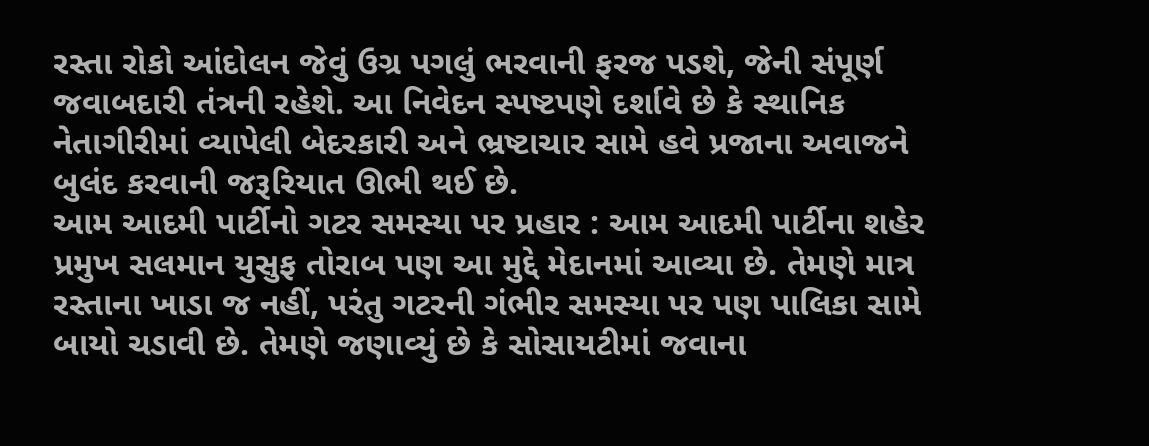રસ્તા રોકો આંદોલન જેવું ઉગ્ર પગલું ભરવાની ફરજ પડશે, જેની સંપૂર્ણ જવાબદારી તંત્રની રહેશે. આ નિવેદન સ્પષ્ટપણે દર્શાવે છે કે સ્થાનિક નેતાગીરીમાં વ્યાપેલી બેદરકારી અને ભ્રષ્ટાચાર સામે હવે પ્રજાના અવાજને બુલંદ કરવાની જરૂરિયાત ઊભી થઈ છે.
આમ આદમી પાર્ટીનો ગટર સમસ્યા પર પ્રહાર : આમ આદમી પાર્ટીના શહેર પ્રમુખ સલમાન યુસુફ તોરાબ પણ આ મુદ્દે મેદાનમાં આવ્યા છે. તેમણે માત્ર રસ્તાના ખાડા જ નહીં, પરંતુ ગટરની ગંભીર સમસ્યા પર પણ પાલિકા સામે બાયો ચડાવી છે. તેમણે જણાવ્યું છે કે સોસાયટીમાં જવાના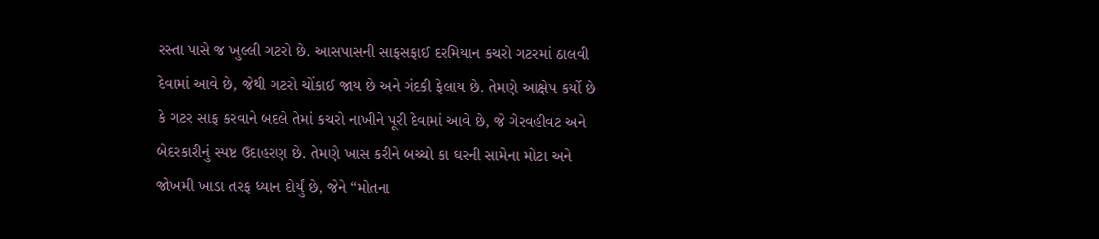રસ્તા પાસે જ ખુલ્લી ગટરો છે. આસપાસની સાફસફાઈ દરમિયાન કચરો ગટરમાં ઠાલવી દેવામાં આવે છે, જેથી ગટરો ચોંકાઈ જાય છે અને ગંદકી ફેલાય છે. તેમણે આક્ષેપ કર્યો છે કે ગટર સાફ કરવાને બદલે તેમાં કચરો નાખીને પૂરી દેવામાં આવે છે, જે ગેરવહીવટ અને બેદરકારીનું સ્પષ્ટ ઉદાહરણ છે. તેમણે ખાસ કરીને બચ્ચો કા ઘરની સામેના મોટા અને જોખમી ખાડા તરફ ધ્યાન દોર્યું છે, જેને “મોતના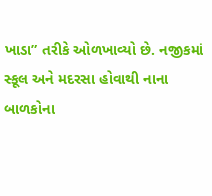ખાડા” તરીકે ઓળખાવ્યો છે. નજીકમાં સ્કૂલ અને મદરસા હોવાથી નાના બાળકોના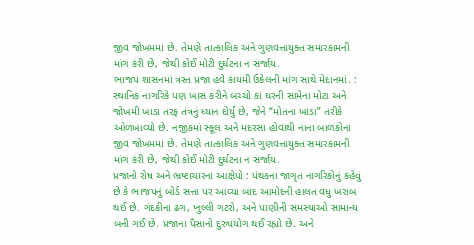જીવ જોખમમાં છે. તેમણે તાત્કાલિક અને ગુણવત્તાયુક્ત સમારકામની માંગ કરી છે, જેથી કોઈ મોટી દુર્ઘટના ન સર્જાય.
ભાજપ શાસનમાં ત્રસ્ત પ્રજા હવે કાયમી ઉકેલની માંગ સાથે મેદાનમાં. : સ્થાનિક નાગરિકે પણ ખાસ કરીને બચ્ચો કા ઘરની સામેના મોટા અને જોખમી ખાડા તરફ તંત્રનું ધ્યાન દોર્યું છે, જેને “મોતના ખાડા” તરીકે ઓળખાવ્યો છે. નજીકમાં સ્કૂલ અને મદરસા હોવાથી નાના બાળકોના જીવ જોખમમાં છે. તેમણે તાત્કાલિક અને ગુણવત્તાયુક્ત સમારકામની માંગ કરી છે, જેથી કોઈ મોટી દુર્ઘટના ન સર્જાય.
પ્રજાનો રોષ અને ભ્રષ્ટાચારના આક્ષેપો : પંથકના જાગૃત નાગરિકોનું કહેવું છે કે ભાજપનું બોર્ડ સત્તા પર આવ્યા બાદ આમોદની હાલત વધુ ખરાબ થઈ છે. ગંદકીના ઢગ, ખુલ્લી ગટરો, અને પાણીની સમસ્યાઓ સામાન્ય બની ગઈ છે. પ્રજાના પૈસાનો દુરુપયોગ થઈ રહ્યો છે. અને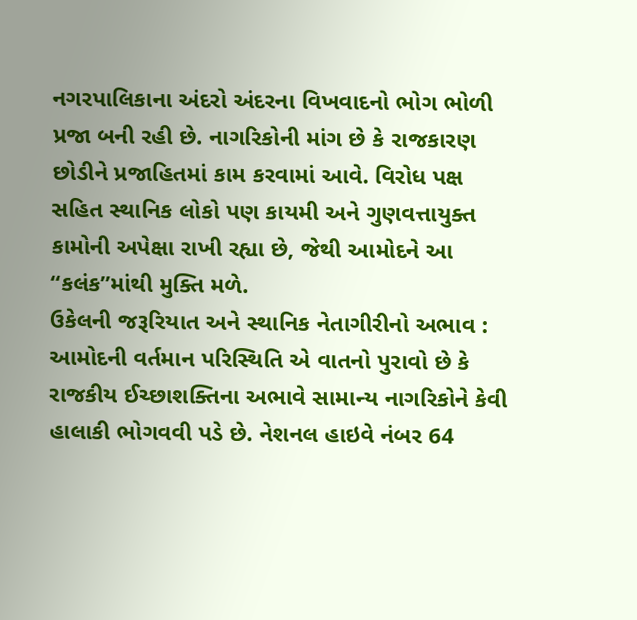નગરપાલિકાના અંદરો અંદરના વિખવાદનો ભોગ ભોળી પ્રજા બની રહી છે. નાગરિકોની માંગ છે કે રાજકારણ છોડીને પ્રજાહિતમાં કામ કરવામાં આવે. વિરોધ પક્ષ સહિત સ્થાનિક લોકો પણ કાયમી અને ગુણવત્તાયુક્ત કામોની અપેક્ષા રાખી રહ્યા છે, જેથી આમોદને આ “કલંક”માંથી મુક્તિ મળે.
ઉકેલની જરૂરિયાત અને સ્થાનિક નેતાગીરીનો અભાવ : આમોદની વર્તમાન પરિસ્થિતિ એ વાતનો પુરાવો છે કે રાજકીય ઈચ્છાશક્તિના અભાવે સામાન્ય નાગરિકોને કેવી હાલાકી ભોગવવી પડે છે. નેશનલ હાઇવે નંબર 64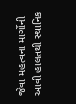જેવા મહત્વના માર્ગોની આવી હાલતથી સ્થાનિક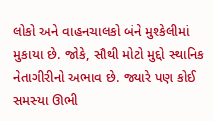લોકો અને વાહનચાલકો બંને મુશ્કેલીમાં મુકાયા છે. જોકે, સૌથી મોટો મુદ્દો સ્થાનિક નેતાગીરીનો અભાવ છે. જ્યારે પણ કોઈ સમસ્યા ઊભી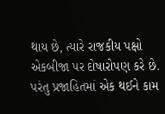થાય છે, ત્યારે રાજકીય પક્ષો એકબીજા પર દોષારોપણ કરે છે. પરંતુ પ્રજાહિતમાં એક થઈને કામ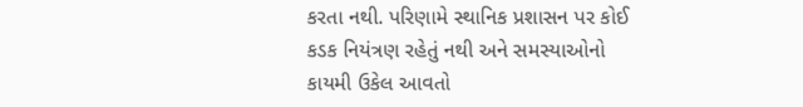કરતા નથી. પરિણામે સ્થાનિક પ્રશાસન પર કોઈ કડક નિયંત્રણ રહેતું નથી અને સમસ્યાઓનો કાયમી ઉકેલ આવતો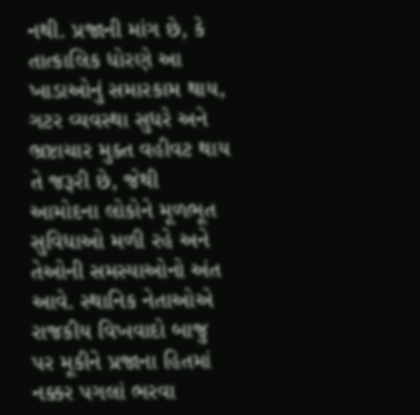નથી. પ્રજાની માંગ છે, કે તાત્કાલિક ધોરણે આ ખાડાઓનું સમારકામ થાય, ગટર વ્યવસ્થા સુધરે અને ભ્રષ્ટાચાર મુક્ત વહીવટ થાય તે જરૂરી છે, જેથી આમોદના લોકોને મૂળભૂત સુવિધાઓ મળી રહે અને તેઓની સમસ્યાઓનો અંત આવે. સ્થાનિક નેતાઓએ રાજકીય વિખવાદો બાજુ પર મૂકીને પ્રજાના હિતમાં નક્કર પગલાં ભરવા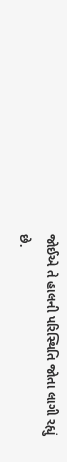જોઈએ તે હાલની પરિસ્થિતિ જોતા લાગી રહ્યું છે.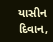યાસીન દિવાન,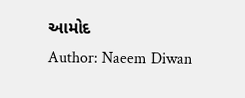આમોદ
Author: Naeem Diwan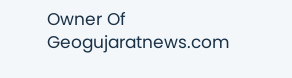Owner Of Geogujaratnews.com